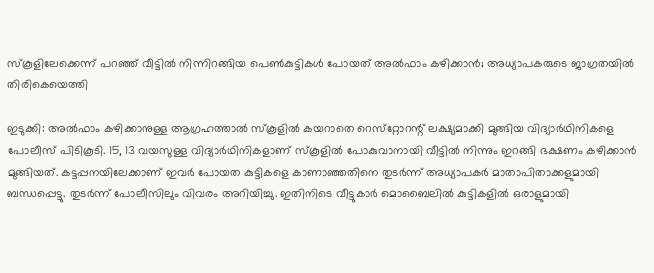സ്‌കൂളിലേക്കെന്ന് പറഞ്ഞ് വീട്ടില്‍ നിന്നിറങ്ങിയ പെണ്‍കുട്ടികള്‍ പോയത് അല്‍ഫാം കഴിക്കാന്‍; അധ്യാപകരുടെ ജാഗ്രതയില്‍ തിരികെയെത്തി

ഇടുക്കി: അല്‍ഫാം കഴിക്കാനുള്ള ആഗ്രഹത്താല്‍ സ്‌കൂളില്‍ കയറാതെ റെസ്‌റ്റോറന്റ് ലക്ഷ്യമാക്കി മുങ്ങിയ വിദ്യാര്‍ഥിനികളെ പോലീസ് പിടികൂടി. 15, 13 വയസുള്ള വിദ്യാര്‍ഥിനികളാണ് സ്‌കൂളില്‍ പോകുവാനായി വീട്ടില്‍ നിന്നും ഇറങ്ങി ഭക്ഷണം കഴിക്കാന്‍ മുങ്ങിയത്. കട്ടപ്പനയിലേക്കാണ് ഇവര്‍ പോയത കുട്ടികളെ കാണാഞ്ഞതിനെ തുടര്‍ന്ന് അധ്യാപകര്‍ മാതാപിതാക്കളുമായി ബന്ധപ്പെട്ടു. തുടര്‍ന്ന് പോലീസിലും വിവരം അറിയിച്ചു. ഇതിനിടെ വീട്ടുകാര്‍ മൊബൈലില്‍ കുട്ടികളില്‍ ഒരാളുമായി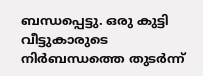ബന്ധപ്പെട്ടു. ഒരു കുട്ടി വീട്ടുകാരുടെ നിര്‍ബന്ധത്തെ തുടര്‍ന്ന്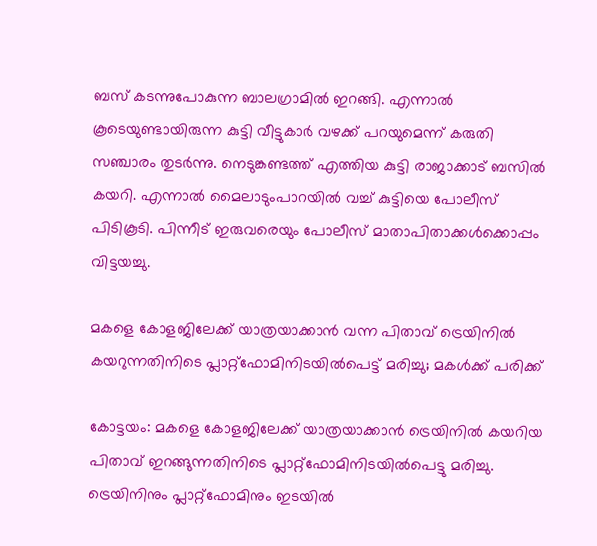ബസ് കടന്നുപോകുന്ന ബാലഗ്രാമില്‍ ഇറങ്ങി. എന്നാല്‍ കൂടെയുണ്ടായിരുന്ന കുട്ടി വീട്ടുകാര്‍ വഴക്ക് പറയുമെന്ന് കരുതി സഞ്ചാരം തുടര്‍ന്നു. നെടുങ്കണ്ടത്ത് എത്തിയ കുട്ടി രാജാക്കാട് ബസില്‍ കയറി. എന്നാല്‍ മൈലാടുംപാറയില്‍ വച്ച് കുട്ടിയെ പോലീസ് പിടികൂടി. പിന്നീട് ഇരുവരെയും പോലീസ് മാതാപിതാക്കള്‍ക്കൊപ്പം വിട്ടയച്ചു.

മകളെ കോളജിലേക്ക് യാത്രയാക്കാന്‍ വന്ന പിതാവ് ട്രെയിനില്‍ കയറുന്നതിനിടെ പ്ലാറ്റ്‌ഫോമിനിടയില്‍പെട്ട് മരിച്ചു; മകള്‍ക്ക് പരിക്ക്

കോട്ടയം: മകളെ കോളജിലേക്ക് യാത്രയാക്കാന്‍ ട്രെയിനില്‍ കയറിയ പിതാവ് ഇറങ്ങുന്നതിനിടെ പ്ലാറ്റ്‌ഫോമിനിടയില്‍പെട്ടു മരിച്ചു. ട്രെയിനിനും പ്ലാറ്റ്ഫോമിനും ഇടയില്‍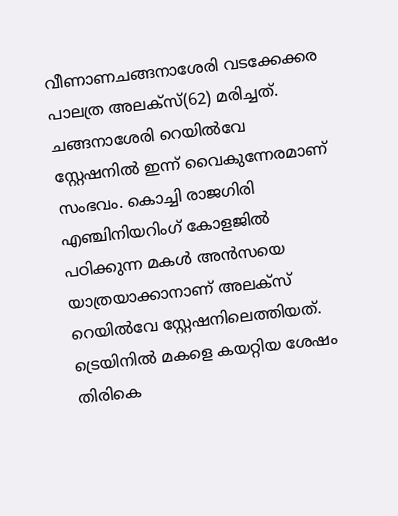വീണാണചങ്ങനാശേരി വടക്കേക്കര പാലത്ര അലക്സ്(62) മരിച്ചത്. ചങ്ങനാശേരി റെയില്‍വേ സ്റ്റേഷനില്‍ ഇന്ന് വൈകുന്നേരമാണ് സംഭവം. കൊച്ചി രാജഗിരി എഞ്ചിനിയറിംഗ് കോളജില്‍ പഠിക്കുന്ന മകള്‍ അന്‍സയെ യാത്രയാക്കാനാണ് അലക്സ് റെയില്‍വേ സ്റ്റേഷനിലെത്തിയത്. ട്രെയിനില്‍ മകളെ കയറ്റിയ ശേഷം തിരികെ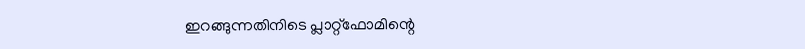ഇറങ്ങുന്നതിനിടെ പ്ലാറ്റ്ഫോമിന്റെ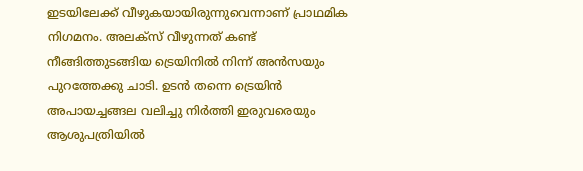ഇടയിലേക്ക് വീഴുകയായിരുന്നുവെന്നാണ് പ്രാഥമിക നിഗമനം. അലക്‌സ് വീഴുന്നത് കണ്ട് നീങ്ങിത്തുടങ്ങിയ ട്രെയിനില്‍ നിന്ന് അന്‍സയും പുറത്തേക്കു ചാടി. ഉടന്‍ തന്നെ ട്രെയിന്‍ അപായച്ചങ്ങല വലിച്ചു നിര്‍ത്തി ഇരുവരെയും ആശുപത്രിയില്‍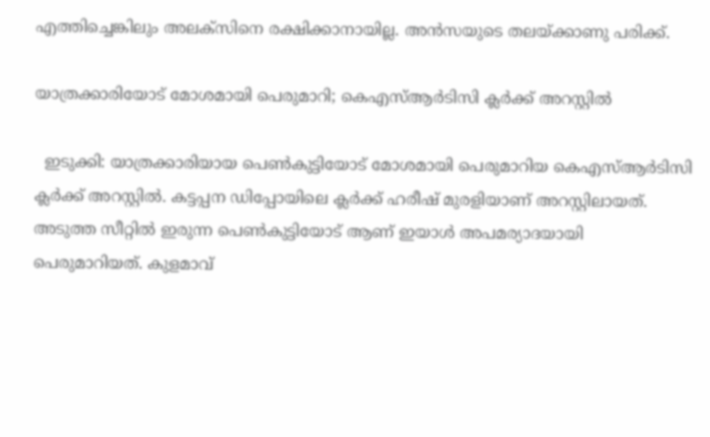എത്തിച്ചെങ്കിലും അലക്സിനെ രക്ഷിക്കാനായില്ല. അന്‍സയുടെ തലയ്ക്കാണു പരിക്ക്.

യാത്രക്കാരിയോട് മോശമായി പെരുമാറി; കെഎസ്ആര്‍ടിസി ക്ലര്‍ക്ക് അറസ്റ്റില്‍

  ഇടുക്കി: യാത്രക്കാരിയായ പെണ്‍കുട്ടിയോട് മോശമായി പെരുമാറിയ കെഎസ്ആര്‍ടിസി ക്ലര്‍ക്ക് അറസ്റ്റില്‍. കട്ടപ്പന ഡിപ്പോയിലെ ക്ലര്‍ക്ക് ഹരീഷ് മുരളിയാണ് അറസ്റ്റിലായത്. അടുത്ത സീറ്റില്‍ ഇരുന്ന പെണ്‍കുട്ടിയോട് ആണ് ഇയാള്‍ അപമര്യാദയായി പെരുമാറിയത്. കുളമാവ്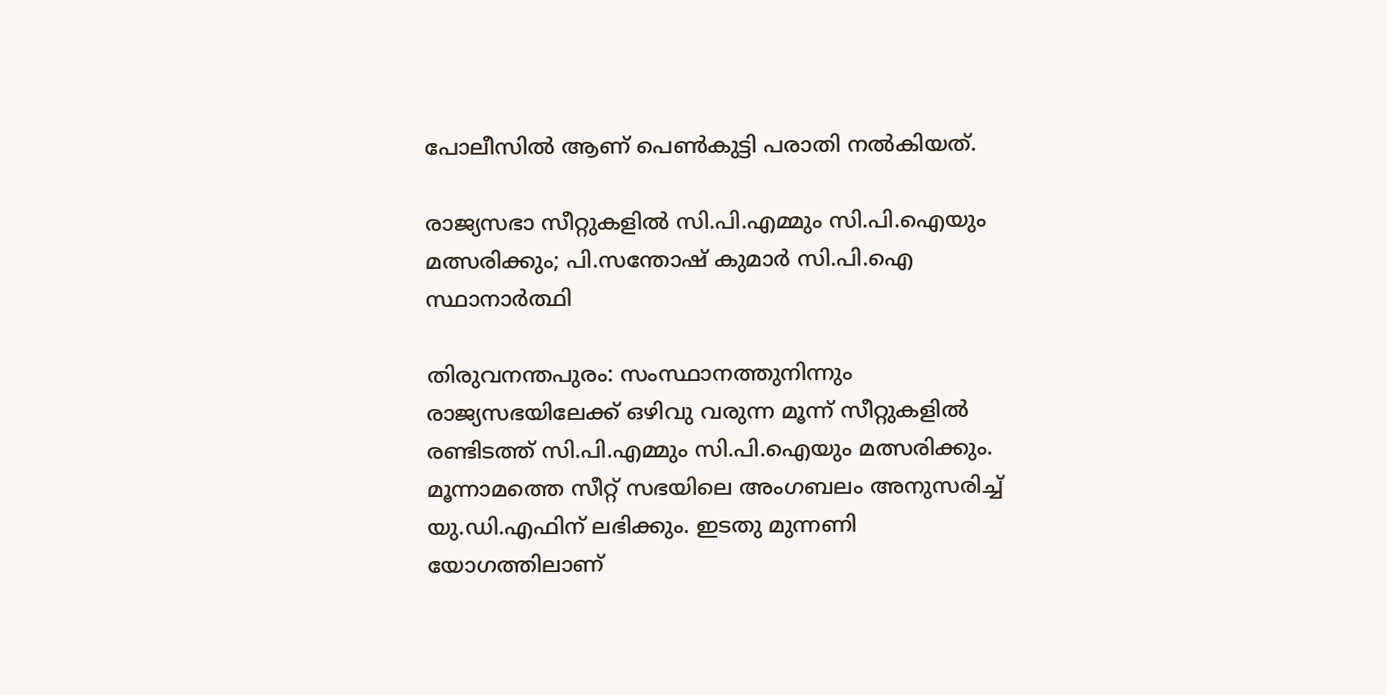പോലീസില്‍ ആണ് പെണ്‍കുട്ടി പരാതി നല്‍കിയത്.

രാജ്യസഭാ സീറ്റുകളില്‍ സി.പി.എമ്മും സി.പി.ഐയും മത്സരിക്കും; പി.സന്തോഷ് കുമാര്‍ സി.പി.ഐ സ്ഥാനാര്‍ത്ഥി

തിരുവനന്തപുരം: സംസ്ഥാനത്തുനിന്നും രാജ്യസഭയിലേക്ക് ഒഴിവു വരുന്ന മൂന്ന് സീറ്റുകളില്‍ രണ്ടിടത്ത് സി.പി.എമ്മും സി.പി.ഐയും മത്സരിക്കും. മൂന്നാമത്തെ സീറ്റ് സഭയിലെ അംഗബലം അനുസരിച്ച് യു.ഡി.എഫിന് ലഭിക്കും. ഇടതു മുന്നണി യോഗത്തിലാണ്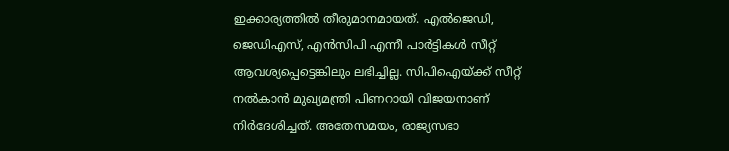ഇക്കാര്യത്തില്‍ തീരുമാനമായത്. എല്‍ജെഡി, ജെഡിഎസ്, എന്‍സിപി എന്നീ പാര്‍ട്ടികള്‍ സീറ്റ് ആവശ്യപ്പെട്ടെങ്കിലും ലഭിച്ചില്ല. സിപിഐയ്ക്ക് സീറ്റ് നല്‍കാന്‍ മുഖ്യമന്ത്രി പിണറായി വിജയനാണ് നിര്‍ദേശിച്ചത്. അതേസമയം, രാജ്യസഭാ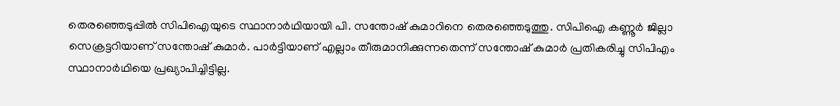തെരഞ്ഞെടുപ്പില്‍ സിപിഐയുടെ സ്ഥാനാര്‍ഥിയായി പി. സന്തോഷ് കുമാറിനെ തെരഞ്ഞെടുത്തു. സിപിഐ കണ്ണൂര്‍ ജില്ലാ സെക്രട്ടറിയാണ് സന്തോഷ് കുമാര്‍. പാര്‍ട്ടിയാണ് എല്ലാം തീരുമാനിക്കുന്നതെന്ന് സന്തോഷ് കുമാര്‍ പ്രതികരിച്ചു സിപിഎം സ്ഥാനാര്‍ഥിയെ പ്രഖ്യാപിച്ചിട്ടില്ല.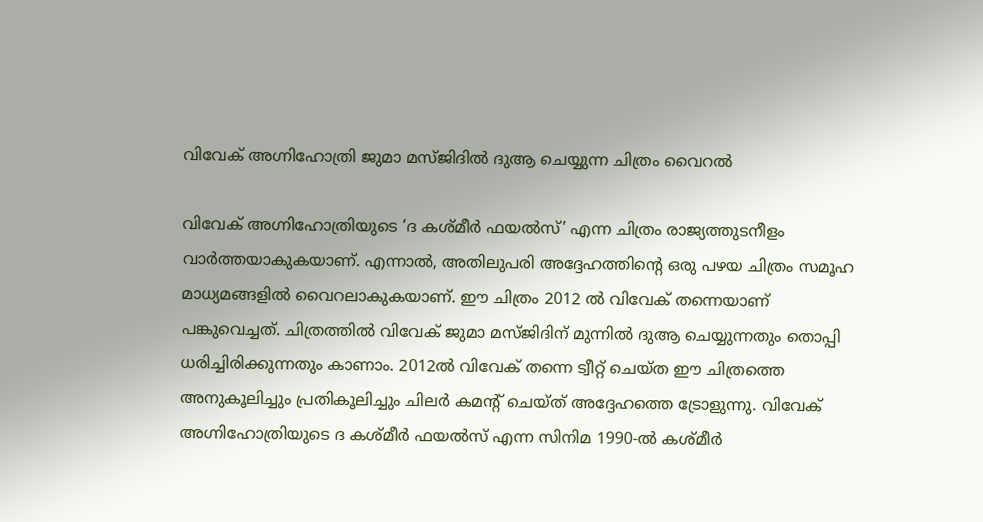വിവേക് അഗ്നിഹോത്രി ജുമാ മസ്ജിദിൽ ദുആ ചെയ്യുന്ന ചിത്രം വൈറല്‍

വിവേക് അഗ്നിഹോത്രിയുടെ ‘ദ കശ്മീർ ഫയൽസ്’ എന്ന ചിത്രം രാജ്യത്തുടനീളം വാർത്തയാകുകയാണ്. എന്നാല്‍, അതിലുപരി അദ്ദേഹത്തിന്റെ ഒരു പഴയ ചിത്രം സമൂഹ മാധ്യമങ്ങളില്‍ വൈറലാകുകയാണ്. ഈ ചിത്രം 2012 ൽ വിവേക് തന്നെയാണ് പങ്കുവെച്ചത്. ചിത്രത്തിൽ വിവേക് ജുമാ മസ്ജിദിന് മുന്നിൽ ദുആ ചെയ്യുന്നതും തൊപ്പി ധരിച്ചിരിക്കുന്നതും കാണാം. 2012ൽ വിവേക് തന്നെ ട്വീറ്റ് ചെയ്ത ഈ ചിത്രത്തെ അനുകൂലിച്ചും പ്രതികൂലിച്ചും ചിലർ കമന്റ് ചെയ്ത് അദ്ദേഹത്തെ ട്രോളുന്നു. വിവേക് അഗ്നിഹോത്രിയുടെ ദ കശ്മീർ ഫയൽസ് എന്ന സിനിമ 1990-ൽ കശ്മീര്‍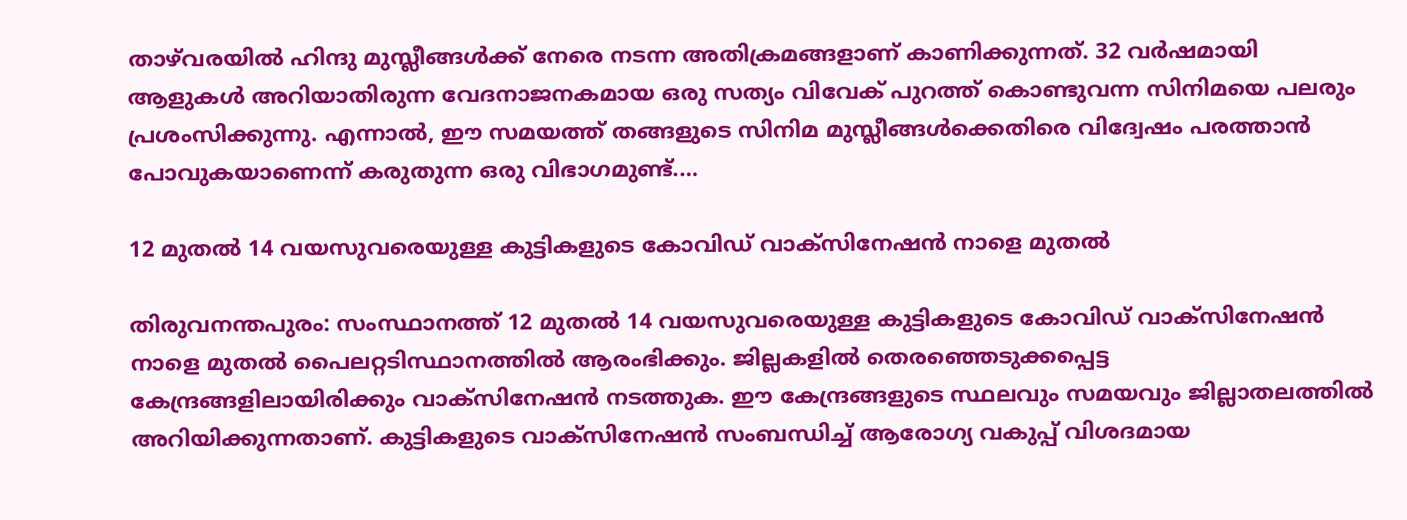താഴ്‌വരയില്‍ ഹിന്ദു മുസ്ലീങ്ങൾക്ക് നേരെ നടന്ന അതിക്രമങ്ങളാണ് കാണിക്കുന്നത്. 32 വർഷമായി ആളുകൾ അറിയാതിരുന്ന വേദനാജനകമായ ഒരു സത്യം വിവേക് പുറത്ത് കൊണ്ടുവന്ന സിനിമയെ പലരും പ്രശംസിക്കുന്നു. എന്നാൽ, ഈ സമയത്ത് തങ്ങളുടെ സിനിമ മുസ്ലീങ്ങൾക്കെതിരെ വിദ്വേഷം പരത്താൻ പോവുകയാണെന്ന് കരുതുന്ന ഒരു വിഭാഗമുണ്ട്.…

12 മുതല്‍ 14 വയസുവരെയുള്ള കുട്ടികളുടെ കോവിഡ് വാക്സിനേഷന്‍ നാളെ മുതല്‍

തിരുവനന്തപുരം: സംസ്ഥാനത്ത് 12 മുതല്‍ 14 വയസുവരെയുള്ള കുട്ടികളുടെ കോവിഡ് വാക്സിനേഷന്‍ നാളെ മുതല്‍ പൈലറ്റടിസ്ഥാനത്തില്‍ ആരംഭിക്കും. ജില്ലകളില്‍ തെരഞ്ഞെടുക്കപ്പെട്ട കേന്ദ്രങ്ങളിലായിരിക്കും വാക്സിനേഷന്‍ നടത്തുക. ഈ കേന്ദ്രങ്ങളുടെ സ്ഥലവും സമയവും ജില്ലാതലത്തില്‍ അറിയിക്കുന്നതാണ്. കുട്ടികളുടെ വാക്സിനേഷന്‍ സംബന്ധിച്ച് ആരോഗ്യ വകുപ്പ് വിശദമായ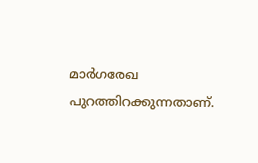മാര്‍ഗരേഖ പുറത്തിറക്കുന്നതാണ്.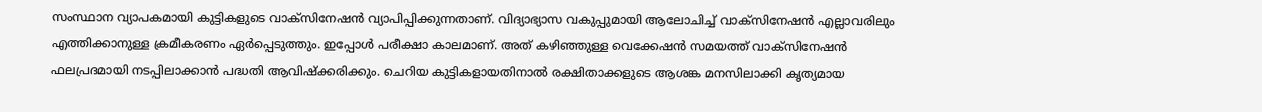സംസ്ഥാന വ്യാപകമായി കുട്ടികളുടെ വാക്സിനേഷന്‍ വ്യാപിപ്പിക്കുന്നതാണ്. വിദ്യാഭ്യാസ വകുപ്പുമായി ആലോചിച്ച് വാക്സിനേഷന്‍ എല്ലാവരിലും എത്തിക്കാനുള്ള ക്രമീകരണം ഏര്‍പ്പെടുത്തും. ഇപ്പോള്‍ പരീക്ഷാ കാലമാണ്. അത് കഴിഞ്ഞുള്ള വെക്കേഷന്‍ സമയത്ത് വാക്സിനേഷന്‍ ഫലപ്രദമായി നടപ്പിലാക്കാന്‍ പദ്ധതി ആവിഷ്‌ക്കരിക്കും. ചെറിയ കുട്ടികളായതിനാല്‍ രക്ഷിതാക്കളുടെ ആശങ്ക മനസിലാക്കി കൃത്യമായ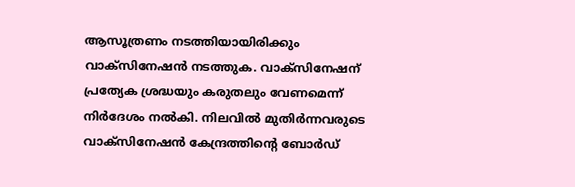ആസൂത്രണം നടത്തിയായിരിക്കും വാക്സിനേഷന്‍ നടത്തുക. വാക്സിനേഷന് പ്രത്യേക ശ്രദ്ധയും കരുതലും വേണമെന്ന് നിര്‍ദേശം നല്‍കി. നിലവില്‍ മുതിര്‍ന്നവരുടെ വാക്സിനേഷന്‍ കേന്ദ്രത്തിന്റെ ബോര്‍ഡ്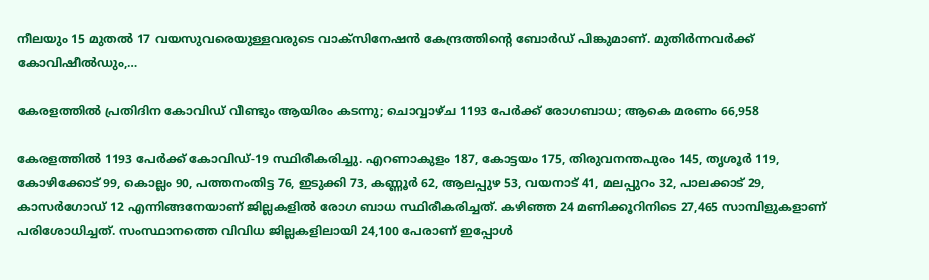നീലയും 15 മുതല്‍ 17 വയസുവരെയുള്ളവരുടെ വാക്സിനേഷന്‍ കേന്ദ്രത്തിന്റെ ബോര്‍ഡ് പിങ്കുമാണ്. മുതിര്‍ന്നവര്‍ക്ക് കോവിഷീല്‍ഡും,…

കേരളത്തില്‍ പ്രതിദിന കോവിഡ് വീണ്ടും ആയിരം കടന്നു; ചൊവ്വാഴ്ച 1193 പേര്‍ക്ക് രോഗബാധ; ആകെ മരണം 66,958

കേരളത്തില്‍ 1193 പേര്‍ക്ക് കോവിഡ്-19 സ്ഥിരീകരിച്ചു. എറണാകുളം 187, കോട്ടയം 175, തിരുവനന്തപുരം 145, തൃശൂര്‍ 119, കോഴിക്കോട് 99, കൊല്ലം 90, പത്തനംതിട്ട 76, ഇടുക്കി 73, കണ്ണൂര്‍ 62, ആലപ്പുഴ 53, വയനാട് 41, മലപ്പുറം 32, പാലക്കാട് 29, കാസര്‍ഗോഡ് 12 എന്നിങ്ങനേയാണ് ജില്ലകളില്‍ രോഗ ബാധ സ്ഥിരീകരിച്ചത്. കഴിഞ്ഞ 24 മണിക്കൂറിനിടെ 27,465 സാമ്പിളുകളാണ് പരിശോധിച്ചത്. സംസ്ഥാനത്തെ വിവിധ ജില്ലകളിലായി 24,100 പേരാണ് ഇപ്പോള്‍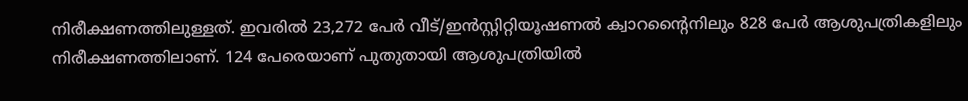നിരീക്ഷണത്തിലുള്ളത്. ഇവരില്‍ 23,272 പേര്‍ വീട്/ഇന്‍സ്റ്റിറ്റിയൂഷണല്‍ ക്വാറന്റൈനിലും 828 പേര്‍ ആശുപത്രികളിലും നിരീക്ഷണത്തിലാണ്. 124 പേരെയാണ് പുതുതായി ആശുപത്രിയില്‍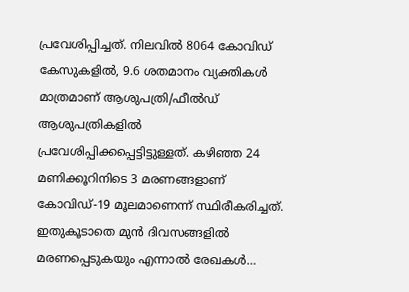പ്രവേശിപ്പിച്ചത്. നിലവില്‍ 8064 കോവിഡ് കേസുകളില്‍, 9.6 ശതമാനം വ്യക്തികള്‍ മാത്രമാണ് ആശുപത്രി/ഫീല്‍ഡ് ആശുപത്രികളില്‍ പ്രവേശിപ്പിക്കപ്പെട്ടിട്ടുള്ളത്. കഴിഞ്ഞ 24 മണിക്കൂറിനിടെ 3 മരണങ്ങളാണ് കോവിഡ്-19 മൂലമാണെന്ന് സ്ഥിരീകരിച്ചത്. ഇതുകൂടാതെ മുന്‍ ദിവസങ്ങളില്‍ മരണപ്പെടുകയും എന്നാല്‍ രേഖകള്‍…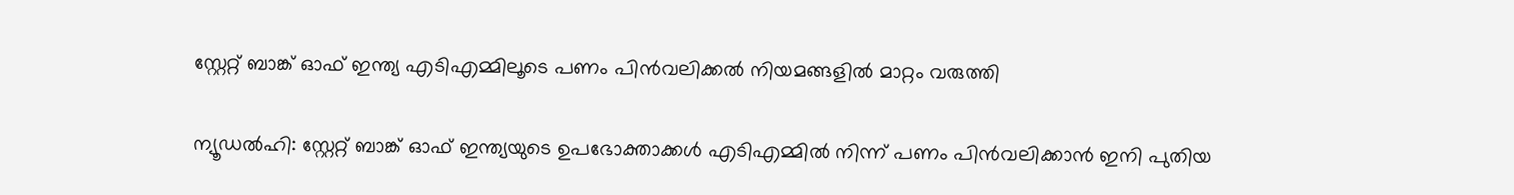സ്റ്റേറ്റ് ബാങ്ക് ഓഫ് ഇന്ത്യ എടി‌എമ്മിലൂടെ പണം പിന്‍‌വലിക്കല്‍ നിയമങ്ങളില്‍ മാറ്റം വരുത്തി

ന്യൂഡല്‍ഹി: സ്റ്റേറ്റ് ബാങ്ക് ഓഫ് ഇന്ത്യയുടെ ഉപഭോക്താക്കൾ എ‌ടി‌എമ്മില്‍ നിന്ന് പണം പിന്‍‌വലിക്കാന്‍ ഇനി പുതിയ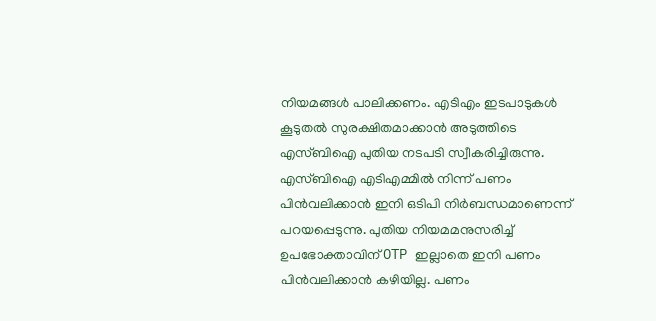നിയമങ്ങള്‍ പാലിക്കണം. എടിഎം ഇടപാടുകൾ കൂടുതൽ സുരക്ഷിതമാക്കാൻ അടുത്തിടെ എസ്ബിഐ പുതിയ നടപടി സ്വീകരിച്ചിരുന്നു. എസ്ബിഐ എടിഎമ്മിൽ നിന്ന് പണം പിൻവലിക്കാൻ ഇനി ഒടിപി നിർബന്ധമാണെന്ന് പറയപ്പെടുന്നു. പുതിയ നിയമമനുസരിച്ച് ഉപഭോക്താവിന് OTP ഇല്ലാതെ ഇനി പണം പിൻവലിക്കാൻ കഴിയില്ല. പണം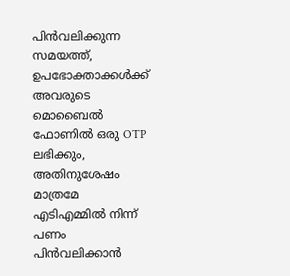പിൻവലിക്കുന്ന സമയത്ത്, ഉപഭോക്താക്കൾക്ക് അവരുടെ മൊബൈൽ ഫോണിൽ ഒരു OTP ലഭിക്കും, അതിനുശേഷം മാത്രമേ എടിഎമ്മിൽ നിന്ന് പണം പിൻവലിക്കാന്‍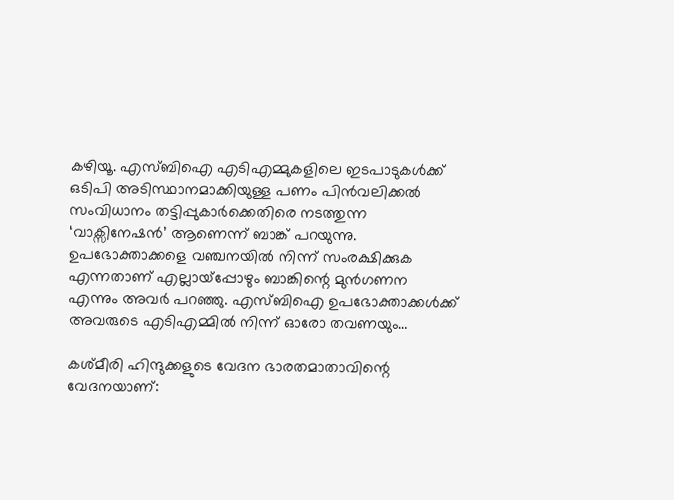കഴിയൂ. എസ്ബിഐ എടിഎമ്മുകളിലെ ഇടപാടുകൾക്ക് ഒടിപി അടിസ്ഥാനമാക്കിയുള്ള പണം പിൻവലിക്കൽ സംവിധാനം തട്ടിപ്പുകാർക്കെതിരെ നടത്തുന്ന ‘വാക്സിനേഷന്‍’ ആണെന്ന് ബാങ്ക് പറയുന്നു. ഉപഭോക്താക്കളെ വഞ്ചനയിൽ നിന്ന് സംരക്ഷിക്കുക എന്നതാണ് എല്ലായ്‌പ്പോഴും ബാങ്കിന്റെ മുൻ‌ഗണന എന്നും അവര്‍ പറഞ്ഞു. എസ്ബിഐ ഉപഭോക്താക്കൾക്ക് അവരുടെ എടിഎമ്മിൽ നിന്ന് ഓരോ തവണയും…

കശ്മീരി ഹിന്ദുക്കളുടെ വേദന ഭാരതമാതാവിന്റെ വേദനയാണ്: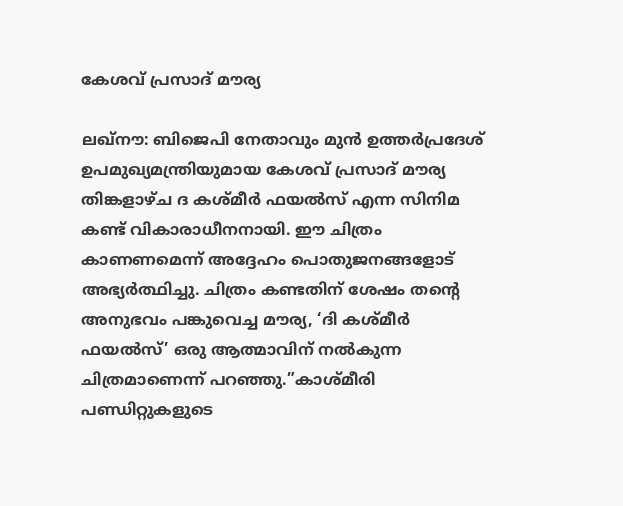കേശവ് പ്രസാദ് മൗര്യ

ലഖ്‌നൗ: ബിജെപി നേതാവും മുൻ ഉത്തർപ്രദേശ് ഉപമുഖ്യമന്ത്രിയുമായ കേശവ് പ്രസാദ് മൗര്യ തിങ്കളാഴ്ച ദ കശ്മീർ ഫയൽസ് എന്ന സിനിമ കണ്ട് വികാരാധീനനായി. ഈ ചിത്രം കാണണമെന്ന് അദ്ദേഹം പൊതുജനങ്ങളോട് അഭ്യർത്ഥിച്ചു. ചിത്രം കണ്ടതിന് ശേഷം തന്റെ അനുഭവം പങ്കുവെച്ച മൗര്യ, ‘ദി കശ്മീർ ഫയൽസ്’ ഒരു ആത്മാവിന് നൽകുന്ന ചിത്രമാണെന്ന് പറഞ്ഞു.”കാശ്മീരി പണ്ഡിറ്റുകളുടെ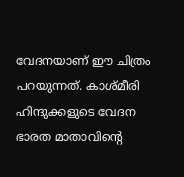വേദനയാണ് ഈ ചിത്രം പറയുന്നത്. കാശ്മീരി ഹിന്ദുക്കളുടെ വേദന ഭാരത മാതാവിന്റെ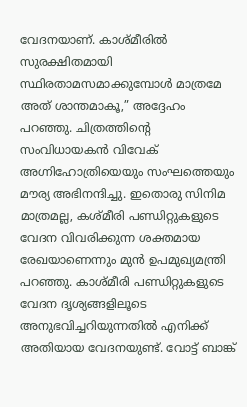വേദനയാണ്. കാശ്മീരിൽ സുരക്ഷിതമായി സ്ഥിരതാമസമാക്കുമ്പോൾ മാത്രമേ അത് ശാന്തമാകൂ,” അദ്ദേഹം പറഞ്ഞു. ചിത്രത്തിന്റെ സംവിധായകൻ വിവേക് അഗ്നിഹോത്രിയെയും സംഘത്തെയും മൗര്യ അഭിനന്ദിച്ചു. ഇതൊരു സിനിമ മാത്രമല്ല, കശ്മീരി പണ്ഡിറ്റുകളുടെ വേദന വിവരിക്കുന്ന ശക്തമായ രേഖയാണെന്നും മുൻ ഉപമുഖ്യമന്ത്രി പറഞ്ഞു. കാശ്മീരി പണ്ഡിറ്റുകളുടെ വേദന ദൃശ്യങ്ങളിലൂടെ അനുഭവിച്ചറിയുന്നതിൽ എനിക്ക് അതിയായ വേദനയുണ്ട്. വോട്ട് ബാങ്ക്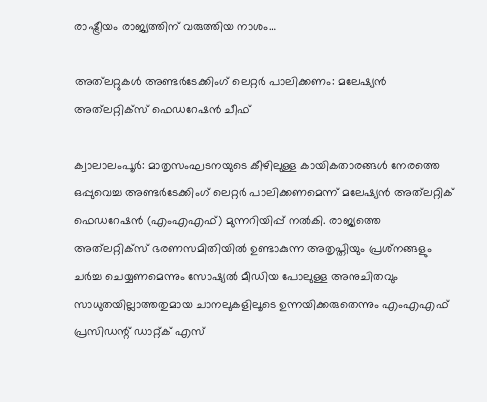രാഷ്ട്രീയം രാജ്യത്തിന് വരുത്തിയ നാശം…

അത്‌ലറ്റുകൾ അണ്ടർടേക്കിംഗ് ലെറ്റർ പാലിക്കണം: മലേഷ്യൻ അത്‌ലറ്റിക്‌സ് ഫെഡറേഷൻ ചീഫ്

ക്വാലാലംപൂർ: മാതൃസംഘടനയുടെ കീഴിലുള്ള കായികതാരങ്ങൾ നേരത്തെ ഒപ്പുവെച്ച അണ്ടർടേക്കിംഗ് ലെറ്റർ പാലിക്കണമെന്ന് മലേഷ്യൻ അത്‌ലറ്റിക് ഫെഡറേഷൻ (എംഎഎഫ്) മുന്നറിയിപ്പ് നൽകി. രാജ്യത്തെ അത്‌ലറ്റിക്‌സ് ഭരണസമിതിയിൽ ഉണ്ടാകുന്ന അതൃപ്തിയും പ്രശ്‌നങ്ങളും ചർച്ച ചെയ്യണമെന്നും സോഷ്യൽ മീഡിയ പോലുള്ള അനുചിതവും സാധുതയില്ലാത്തതുമായ ചാനലുകളിലൂടെ ഉന്നയിക്കരുതെന്നും എംഎഎഫ് പ്രസിഡന്റ് ഡാറ്റ്ക് എസ്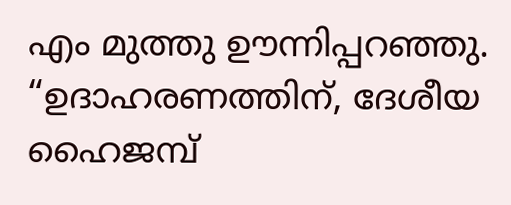എം മുത്തു ഊന്നിപ്പറഞ്ഞു. “ഉദാഹരണത്തിന്, ദേശീയ ഹൈജമ്പ്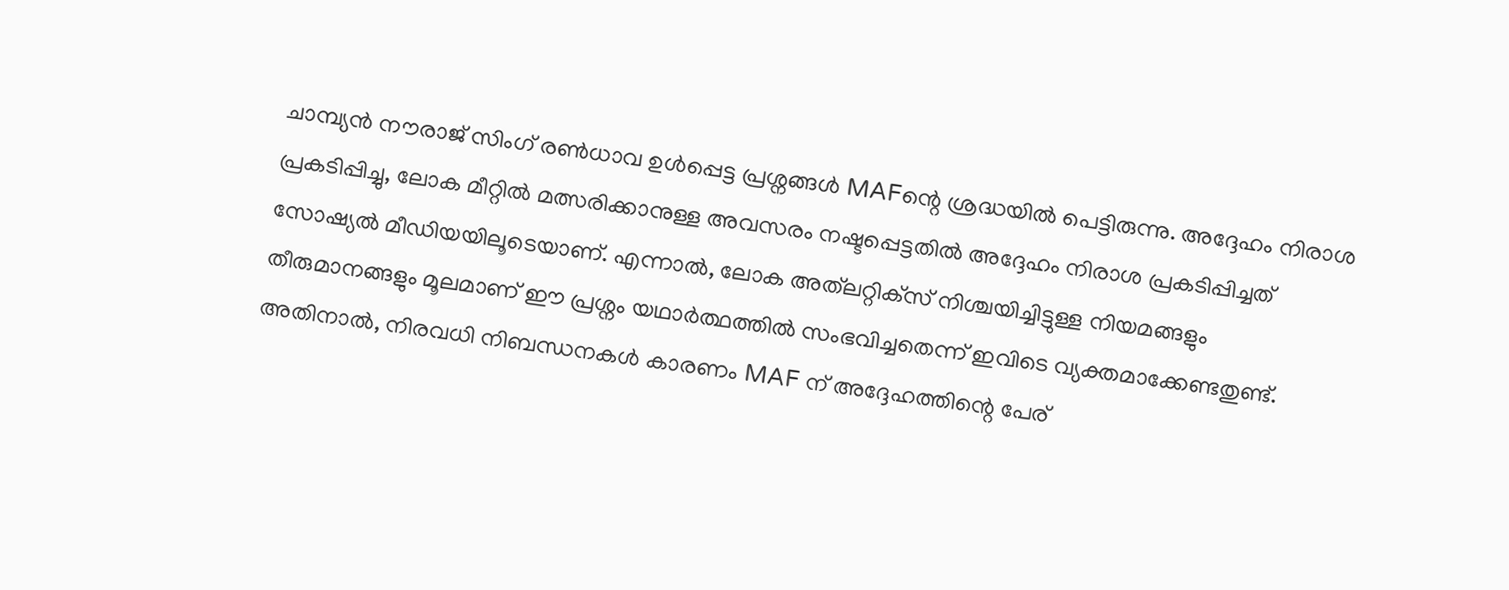ചാമ്പ്യൻ നൗരാജ് സിംഗ് രൺധാവ ഉൾപ്പെട്ട പ്രശ്നങ്ങൾ MAFന്റെ ശ്രദ്ധയില്‍ പെട്ടിരുന്നു. അദ്ദേഹം നിരാശ പ്രകടിപ്പിച്ചു, ലോക മീറ്റിൽ മത്സരിക്കാനുള്ള അവസരം നഷ്ടപ്പെട്ടതില്‍ അദ്ദേഹം നിരാശ പ്രകടിപ്പിച്ചത് സോഷ്യൽ മീഡിയയിലൂടെയാണ്. എന്നാൽ, ലോക അത്‌ലറ്റിക്‌സ് നിശ്ചയിച്ചിട്ടുള്ള നിയമങ്ങളും തീരുമാനങ്ങളും മൂലമാണ് ഈ പ്രശ്നം യഥാർത്ഥത്തിൽ സംഭവിച്ചതെന്ന് ഇവിടെ വ്യക്തമാക്കേണ്ടതുണ്ട്. അതിനാൽ, നിരവധി നിബന്ധനകൾ കാരണം MAF ന് അദ്ദേഹത്തിന്റെ പേര്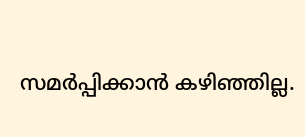സമർപ്പിക്കാൻ കഴിഞ്ഞില്ല.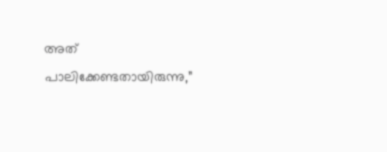അത് പാലിക്കേണ്ടതായിരുന്നു,”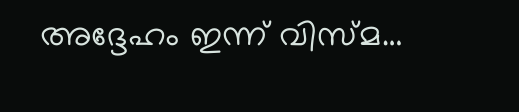അദ്ദേഹം ഇന്ന് വിസ്മ…